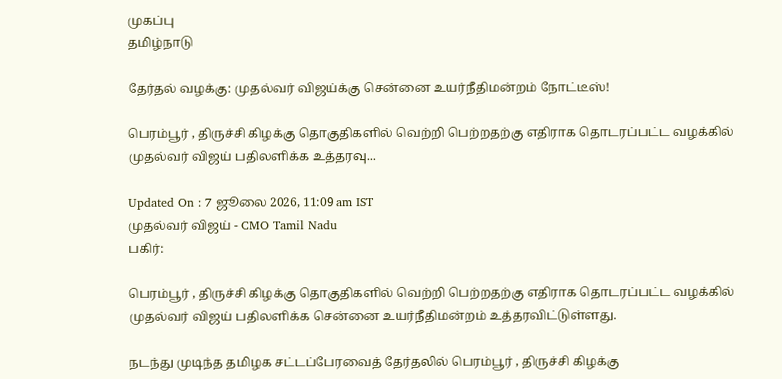முகப்பு
தமிழ்நாடு

தேர்தல் வழக்கு: முதல்வர் விஜய்க்கு சென்னை உயர்நீதிமன்றம் நோட்டீஸ்!

பெரம்பூர் , திருச்சி கிழக்கு தொகுதிகளில் வெற்றி பெற்றதற்கு எதிராக தொடரப்பட்ட வழக்கில் முதல்வர் விஜய் பதிலளிக்க உத்தரவு...

Updated On : 7 ஜூலை 2026, 11:09 am IST
முதல்வர் விஜய் - CMO Tamil Nadu
பகிர்:

பெரம்பூர் , திருச்சி கிழக்கு தொகுதிகளில் வெற்றி பெற்றதற்கு எதிராக தொடரப்பட்ட வழக்கில் முதல்வர் விஜய் பதிலளிக்க சென்னை உயர்நீதிமன்றம் உத்தரவிட்டுள்ளது.

நடந்து முடிந்த தமிழக சட்டப்பேரவைத் தேர்தலில் பெரம்பூர் , திருச்சி கிழக்கு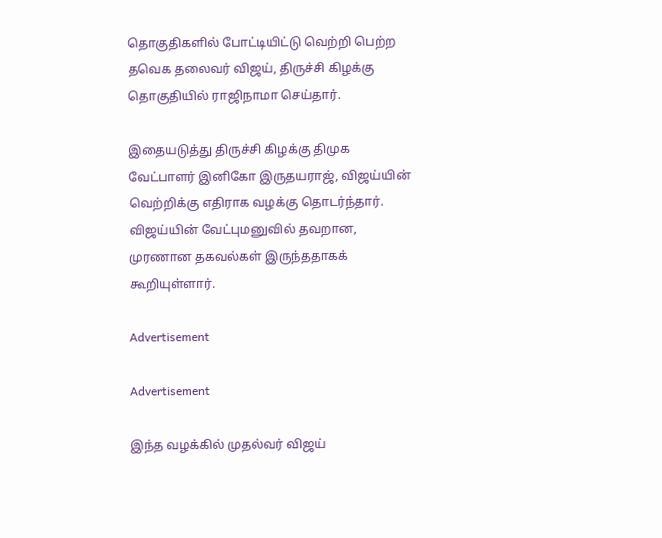தொகுதிகளில் போட்டியிட்டு வெற்றி பெற்ற தவெக தலைவர் விஜய், திருச்சி கிழக்கு தொகுதியில் ராஜிநாமா செய்தார்.

இதையடுத்து திருச்சி கிழக்கு திமுக வேட்பாளர் இனிகோ இருதயராஜ், விஜய்யின் வெற்றிக்கு எதிராக வழக்கு தொடர்ந்தார். விஜய்யின் வேட்புமனுவில் தவறான, முரணான தகவல்கள் இருந்ததாகக் கூறியுள்ளார்.

Advertisement

Advertisement

இந்த வழக்கில் முதல்வர் விஜய்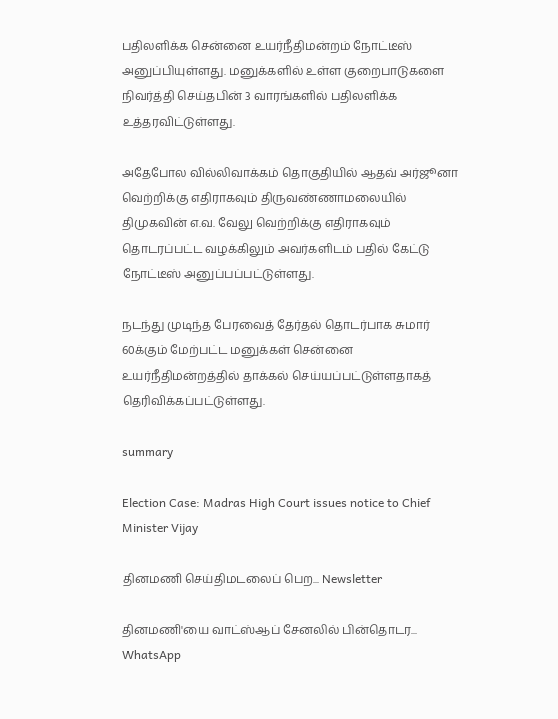பதிலளிக்க சென்னை உயர்நீதிமன்றம் நோட்டீஸ் அனுப்பியுள்ளது. மனுக்களில் உள்ள குறைபாடுகளை நிவர்த்தி செய்தபின் 3 வாரங்களில் பதிலளிக்க உத்தரவிட்டுள்ளது.

அதேபோல வில்லிவாக்கம் தொகுதியில் ஆதவ் அர்ஜூனா வெற்றிக்கு எதிராகவும் திருவண்ணாமலையில் திமுகவின் எ.வ. வேலு வெற்றிக்கு எதிராகவும் தொடரப்பட்ட வழக்கிலும் அவர்களிடம் பதில் கேட்டு நோட்டீஸ் அனுப்பப்பட்டுள்ளது.

நடந்து முடிந்த பேரவைத் தேர்தல் தொடர்பாக சுமார் 60க்கும் மேற்பட்ட மனுக்கள் சென்னை உயர்நீதிமன்றத்தில் தாக்கல் செய்யப்பட்டுள்ளதாகத் தெரிவிக்கப்பட்டுள்ளது.

summary

Election Case: Madras High Court issues notice to Chief Minister Vijay

தினமணி செய்திமடலைப் பெற... Newsletter

தினமணி'யை வாட்ஸ்ஆப் சேனலில் பின்தொடர... WhatsApp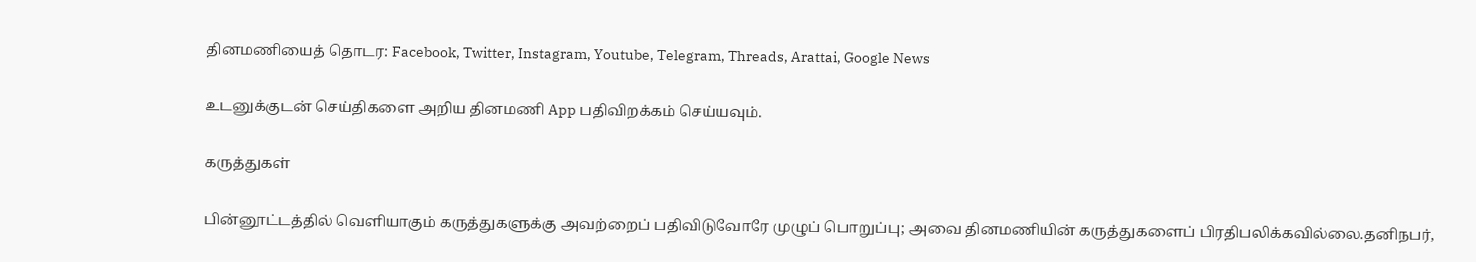தினமணியைத் தொடர: Facebook, Twitter, Instagram, Youtube, Telegram, Threads, Arattai, Google News

உடனுக்குடன் செய்திகளை அறிய தினமணி App பதிவிறக்கம் செய்யவும்.

கருத்துகள்

பின்னூட்டத்தில் வெளியாகும் கருத்துகளுக்கு அவற்றைப் பதிவிடுவோரே முழுப் பொறுப்பு; அவை தினமணியின் கருத்துகளைப் பிரதிபலிக்கவில்லை.தனிநபர்,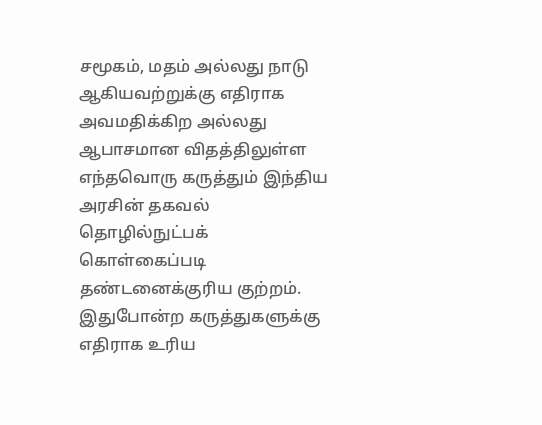சமூகம், மதம் அல்லது நாடு ஆகியவற்றுக்கு எதிராக அவமதிக்கிற அல்லது ஆபாசமான விதத்திலுள்ள எந்தவொரு கருத்தும் இந்திய அரசின் தகவல் தொழில்நுட்பக் கொள்கைப்படி தண்டனைக்குரிய குற்றம். இதுபோன்ற கருத்துகளுக்கு எதிராக உரிய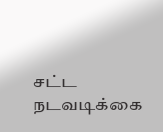சட்ட நடவடிக்கை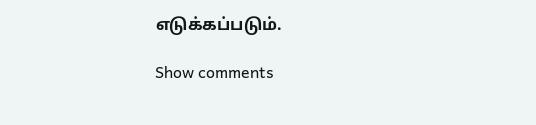எடுக்கப்படும்.

Show comments